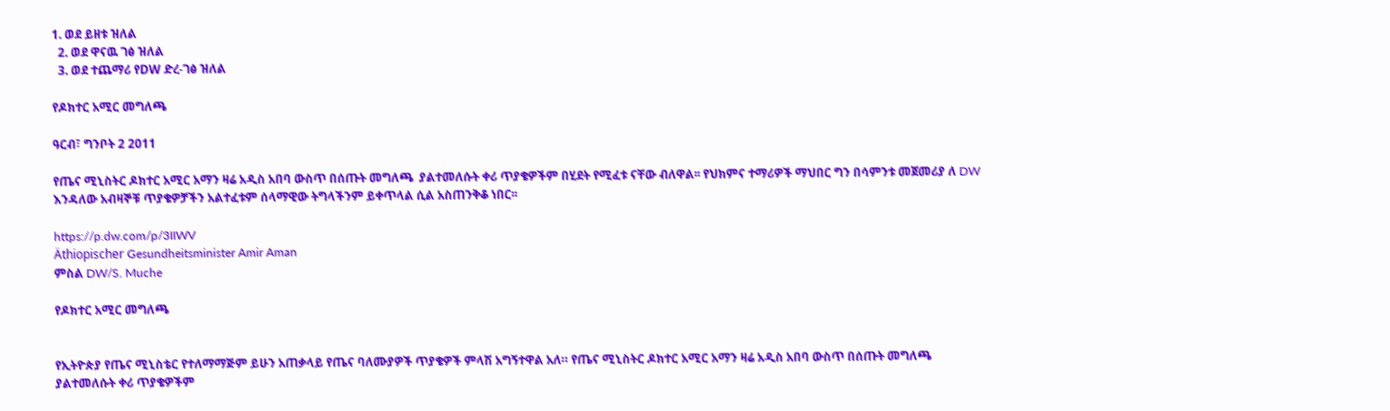1. ወደ ይዘቱ ዝለል
  2. ወደ ዋናዉ ገፅ ዝለል
  3. ወደ ተጨማሪ የDW ድረ-ገፅ ዝለል

የዶክተር አሚር መግለጫ

ዓርብ፣ ግንቦት 2 2011

የጤና ሚኒስትር ዶክተር አሚር አማን ዛሬ አዲስ አበባ ውስጥ በሰጡት መግለጫ  ያልተመለሱት ቀሪ ጥያቄዎችም በሂደት የሚፈቱ ናቸው ብለዋል፡፡ የህክምና ተማሪዎች ማህበር ግን በሳምንቱ መጀመሪያ ለ DW እንዳለው አብዛኞቹ ጥያቄዎቻችን አልተፈቱም ሰላማዊው ትግላችንም ይቀጥላል ሲል አስጠንቅቆ ነበር፡፡

https://p.dw.com/p/3IIWV
Äthiopischer Gesundheitsminister Amir Aman
ምስል DW/S. Muche

የዶክተር አሚር መግለጫ


የኢትዮጵያ የጤና ሚኒስቴር የተለማማጅም ይሁን አጠቃላይ የጤና ባለሙያዎች ጥያቄዎች ምላሽ አግኝተዋል አለ። የጤና ሚኒስትር ዶክተር አሚር አማን ዛሬ አዲስ አበባ ውስጥ በሰጡት መግለጫ  ያልተመለሱት ቀሪ ጥያቄዎችም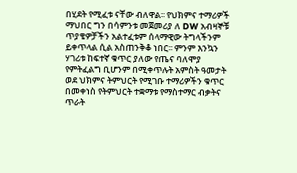በሂደት የሚፈቱ ናቸው ብለዋል፡፡ የህክምና ተማሪዎች ማህበር ግን በሳምንቱ መጀመሪያ ለ DW አብዛኞቹ ጥያቄዎቻችን አልተፈቱም ሰላማዊው ትግላችንም ይቀጥላል ሲል አስጠንቅቆ ነበር፡፡ ምንም እንኳን ሃገሪቱ ከፍተኛ ቁጥር ያለው የጤና ባለሞያ የምትፈልግ ቢሆንም በሚቀጥሉት አምስት ዓመታት ወደ ህክምና ትምህርት የሚገቡ ተማሪዎችን ቁጥር በመቀነስ የትምህርት ተቋማቱ የማስተማር ብቃትና ጥራት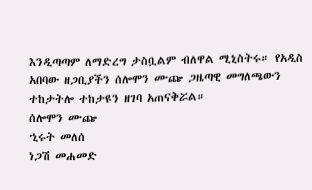እንዲጣጣም ለማድረግ ታስቧልም ብለዋል ሚኒስትሩ። የአዲስ አበባው ዘጋቢያችን ሰሎሞን ሙጬ ጋዜጣዊ መግለጫውን ተከታትሎ ተከታዩን ዘገባ አጠናቅሯል።
ሰሎሞን ሙጬ
ኂሩት መለሰ
ነጋሽ መሐመድ